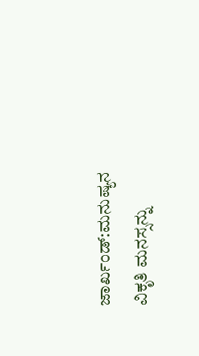ಜಾರ್ಖಂಡ್:ಮನುಷ್ಯನ ವಿಕೃತಿ ಮನಸ್ಸನ್ನು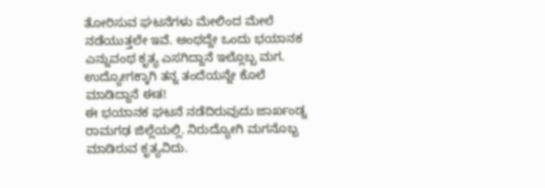ತೋರಿಸುವ ಘಟನೆಗಳು ಮೇಲಿಂದ ಮೇಲೆ ನಡೆಯುತ್ತಲೇ ಇವೆ. ಅಂಥದ್ದೇ ಒಂದು ಭಯಾನಕ ಎನ್ನುವಂಥ ಕೃತ್ಯ ಎಸಗಿದ್ದಾನೆ ಇಲ್ಲೊಬ್ಬ ಮಗ. ಉದ್ಯೋಗಕ್ಕಾಗಿ ತನ್ನ ತಂದೆಯನ್ನೇ ಕೊಲೆ ಮಾಡಿದ್ದಾನೆ ಈತ!
ಈ ಭಯಾನಕ ಘಟನೆ ನಡೆದಿರುವುದು ಜಾರ್ಖಂಡ್ನ ರಾಮಗಢ ಜಿಲ್ಲೆಯಲ್ಲಿ. ನಿರುದ್ಯೋಗಿ ಮಗನೊಬ್ಬ ಮಾಡಿರುವ ಕೃತ್ಯವಿದು.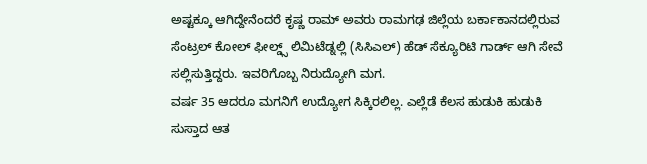ಅಷ್ಟಕ್ಕೂ ಆಗಿದ್ದೇನೆಂದರೆ ಕೃಷ್ಣ ರಾಮ್ ಅವರು ರಾಮಗಢ ಜಿಲ್ಲೆಯ ಬರ್ಕಾಕಾನದಲ್ಲಿರುವ ಸೆಂಟ್ರಲ್ ಕೋಲ್ ಫೀಲ್ಡ್ಸ್ ಲಿಮಿಟೆಡ್ನಲ್ಲಿ (ಸಿಸಿಎಲ್) ಹೆಡ್ ಸೆಕ್ಯೂರಿಟಿ ಗಾರ್ಡ್ ಆಗಿ ಸೇವೆ ಸಲ್ಲಿಸುತ್ತಿದ್ದರು. ಇವರಿಗೊಬ್ಬ ನಿರುದ್ಯೋಗಿ ಮಗ.
ವರ್ಷ 35 ಆದರೂ ಮಗನಿಗೆ ಉದ್ಯೋಗ ಸಿಕ್ಕಿರಲಿಲ್ಲ. ಎಲ್ಲೆಡೆ ಕೆಲಸ ಹುಡುಕಿ ಹುಡುಕಿ ಸುಸ್ತಾದ ಆತ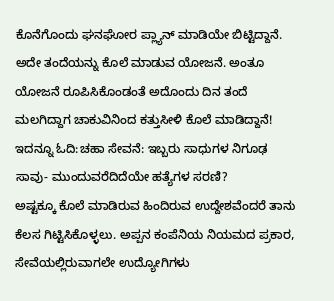ಕೊನೆಗೊಂದು ಘನಘೋರ ಪ್ಲ್ಯಾನ್ ಮಾಡಿಯೇ ಬಿಟ್ಟಿದ್ದಾನೆ. ಅದೇ ತಂದೆಯನ್ನು ಕೊಲೆ ಮಾಡುವ ಯೋಜನೆ. ಅಂತೂ ಯೋಜನೆ ರೂಪಿಸಿಕೊಂಡಂತೆ ಅದೊಂದು ದಿನ ತಂದೆ ಮಲಗಿದ್ದಾಗ ಚಾಕುವಿನಿಂದ ಕತ್ತುಸೀಳಿ ಕೊಲೆ ಮಾಡಿದ್ದಾನೆ!
ಇದನ್ನೂ ಓದಿ:ಚಹಾ ಸೇವನೆ: ಇಬ್ಬರು ಸಾಧುಗಳ ನಿಗೂಢ ಸಾವು- ಮುಂದುವರೆದಿದೆಯೇ ಹತ್ಯೆಗಳ ಸರಣಿ?
ಅಷ್ಟಕ್ಕೂ ಕೊಲೆ ಮಾಡಿರುವ ಹಿಂದಿರುವ ಉದ್ದೇಶವೆಂದರೆ ತಾನು ಕೆಲಸ ಗಿಟ್ಟಿಸಿಕೊಳ್ಳಲು. ಅಪ್ಪನ ಕಂಪೆನಿಯ ನಿಯಮದ ಪ್ರಕಾರ, ಸೇವೆಯಲ್ಲಿರುವಾಗಲೇ ಉದ್ಯೋಗಿಗಳು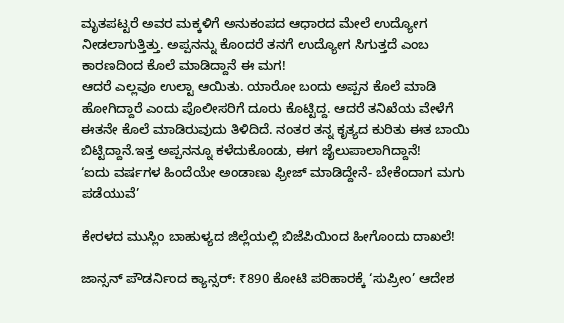ಮೃತಪಟ್ಟರೆ ಅವರ ಮಕ್ಕಳಿಗೆ ಅನುಕಂಪದ ಆಧಾರದ ಮೇಲೆ ಉದ್ಯೋಗ ನೀಡಲಾಗುತ್ತಿತ್ತು. ಅಪ್ಪನನ್ನು ಕೊಂದರೆ ತನಗೆ ಉದ್ಯೋಗ ಸಿಗುತ್ತದೆ ಎಂಬ ಕಾರಣದಿಂದ ಕೊಲೆ ಮಾಡಿದ್ದಾನೆ ಈ ಮಗ!
ಆದರೆ ಎಲ್ಲವೂ ಉಲ್ಟಾ ಆಯಿತು. ಯಾರೋ ಬಂದು ಅಪ್ಪನ ಕೊಲೆ ಮಾಡಿ ಹೋಗಿದ್ದಾರೆ ಎಂದು ಪೊಲೀಸರಿಗೆ ದೂರು ಕೊಟ್ಟಿದ್ದ. ಆದರೆ ತನಿಖೆಯ ವೇಳೆಗೆ ಈತನೇ ಕೊಲೆ ಮಾಡಿರುವುದು ತಿಳಿದಿದೆ. ನಂತರ ತನ್ನ ಕೃತ್ಯದ ಕುರಿತು ಈತ ಬಾಯಿ ಬಿಟ್ಟಿದ್ದಾನೆ.ಇತ್ತ ಅಪ್ಪನನ್ನೂ ಕಳೆದುಕೊಂಡು, ಈಗ ಜೈಲುಪಾಲಾಗಿದ್ದಾನೆ!
‘ಐದು ವರ್ಷಗಳ ಹಿಂದೆಯೇ ಅಂಡಾಣು ಫ್ರೀಜ್ ಮಾಡಿದ್ದೇನೆ- ಬೇಕೆಂದಾಗ ಮಗು ಪಡೆಯುವೆ’

ಕೇರಳದ ಮುಸ್ಲಿಂ ಬಾಹುಳ್ಯದ ಜಿಲ್ಲೆಯಲ್ಲಿ ಬಿಜೆಪಿಯಿಂದ ಹೀಗೊಂದು ದಾಖಲೆ!

ಜಾನ್ಸನ್ ಪೌಡರ್ನಿಂದ ಕ್ಯಾನ್ಸರ್: ₹890 ಕೋಟಿ ಪರಿಹಾರಕ್ಕೆ ‘ಸುಪ್ರೀಂ’ ಆದೇಶ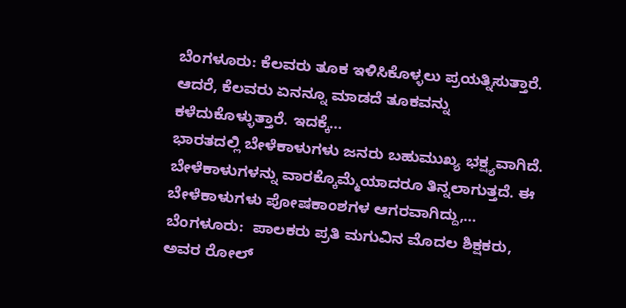ಬೆಂಗಳೂರು: ಕೆಲವರು ತೂಕ ಇಳಿಸಿಕೊಳ್ಳಲು ಪ್ರಯತ್ನಿಸುತ್ತಾರೆ. ಆದರೆ, ಕೆಲವರು ಏನನ್ನೂ ಮಾಡದೆ ತೂಕವನ್ನು ಕಳೆದುಕೊಳ್ಳುತ್ತಾರೆ. ಇದಕ್ಕೆ…
ಭಾರತದಲ್ಲಿ ಬೇಳೆಕಾಳುಗಳು ಜನರು ಬಹುಮುಖ್ಯ ಭಕ್ಷ್ಯವಾಗಿದೆ. ಬೇಳೆಕಾಳುಗಳನ್ನು ವಾರಕ್ಕೊಮ್ಮೆಯಾದರೂ ತಿನ್ನಲಾಗುತ್ತದೆ. ಈ ಬೇಳೆಕಾಳುಗಳು ಪೋಷಕಾಂಶಗಳ ಆಗರವಾಗಿದ್ದು,…
ಬೆಂಗಳೂರು:  ಪಾಲಕರು ಪ್ರತಿ ಮಗುವಿನ ಮೊದಲ ಶಿಕ್ಷಕರು, ಅವರ ರೋಲ್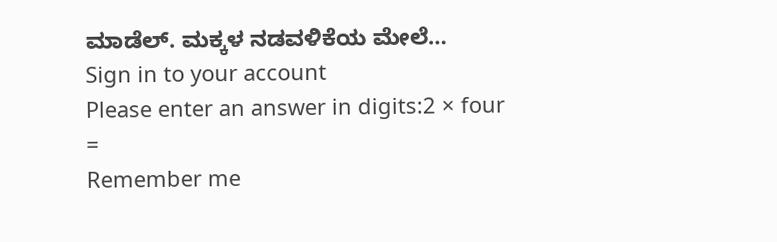ಮಾಡೆಲ್. ಮಕ್ಕಳ ನಡವಳಿಕೆಯ ಮೇಲೆ…
Sign in to your account
Please enter an answer in digits:2 × four =
Remember me